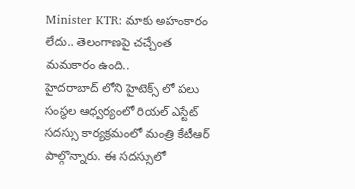Minister KTR: మాకు అహంకారం లేదు.. తెలంగాణపై చచ్చేంత మమకారం ఉంది..
హైదరాబాద్ లోని హైటెక్స్ లో పలు సంస్థల ఆధ్వర్యంలో రియల్ ఎస్టేట్ సదస్సు కార్యక్రమంలో మంత్రి కేటీఆర్ పాల్గొన్నారు. ఈ సదస్సులో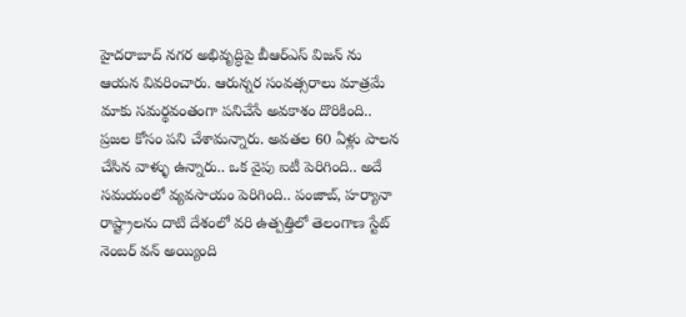హైదరాబాద్ నగర అభివృద్ధిపై బీఆర్ఎస్ విజన్ ను ఆయన వివరించారు. ఆరున్నర సంవత్సరాలు మాత్రమే మాకు సమర్థవంతంగా పనిచేసే అవకాశం దొరికింది.. ప్రజల కోసం పని చేశామన్నారు. అవతల 60 ఏళ్లు పాలన చేసిన వాళ్ళు ఉన్నారు.. ఒక వైపు ఐటీ పెరిగింది.. అదే సమయంలో వ్యవసాయం పెరిగింది.. పంజాబ్, హర్యానా రాష్ట్రాలను దాటి దేశంలో వరి ఉత్పత్తిలో తెలంగాణ స్టేట్ నెంబర్ వన్ అయ్యింది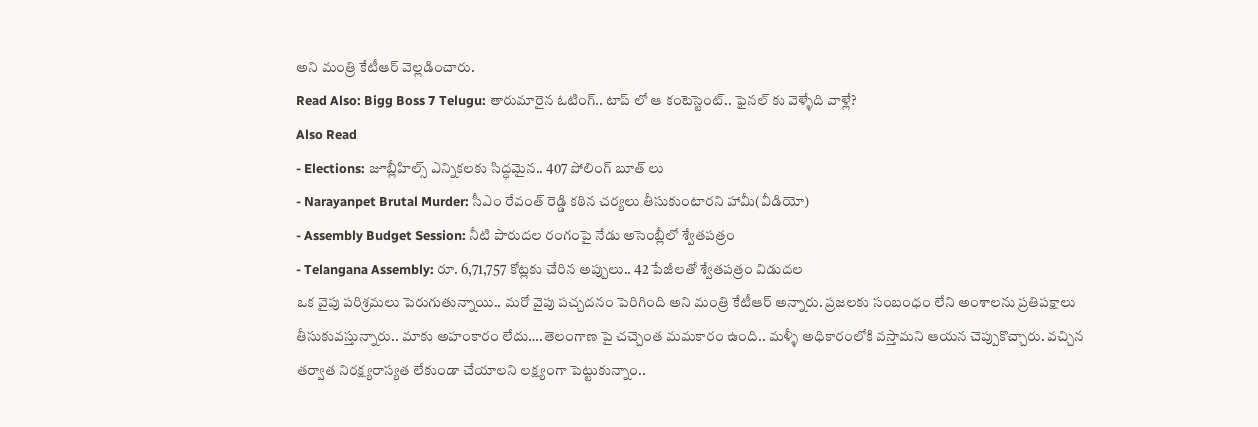అని మంత్రి కేటీఆర్ వెల్లడించారు.
Read Also: Bigg Boss 7 Telugu: తారుమారైన ఓటింగ్.. టాప్ లో ఆ కంటెస్టెంట్.. ఫైనల్ కు వెళ్ళేది వాళ్లే?
Also Read
- Elections: జూబ్లీహిల్స్ ఎన్నికలకు సిద్ధమైన.. 407 పోలింగ్ బూత్ లు
- Narayanpet Brutal Murder: సీఎం రేవంత్ రెడ్డి కఠిన చర్యలు తీసుకుంటారని హామీ(వీడియో)
- Assembly Budget Session: నీటి పారుదల రంగంపై నేడు అసెంబ్లీలో శ్వేతపత్రం
- Telangana Assembly: రూ. 6,71,757 కోట్లకు చేరిన అప్పులు.. 42 పేజీలతో శ్వేతపత్రం విడుదల
ఒక వైపు పరిశ్రమలు పెరుగుతున్నాయి.. మరో వైపు పచ్చదనం పెరిగింది అని మంత్రి కేటీఆర్ అన్నారు. ప్రజలకు సంబంధం లేని అంశాలను ప్రతిపక్షాలు తీసుకువస్తున్నారు.. మాకు అహంకారం లేదు….తెలంగాణ పై చచ్చెంత మమకారం ఉంది.. మళ్ళీ అధికారంలోకి వస్తామని ఆయన చెప్పుకొచ్చారు. వచ్చిన తర్వాత నిరక్ష్యరాస్యత లేకుండా చేయాలని లక్ష్యంగా పెట్టుకున్నాం..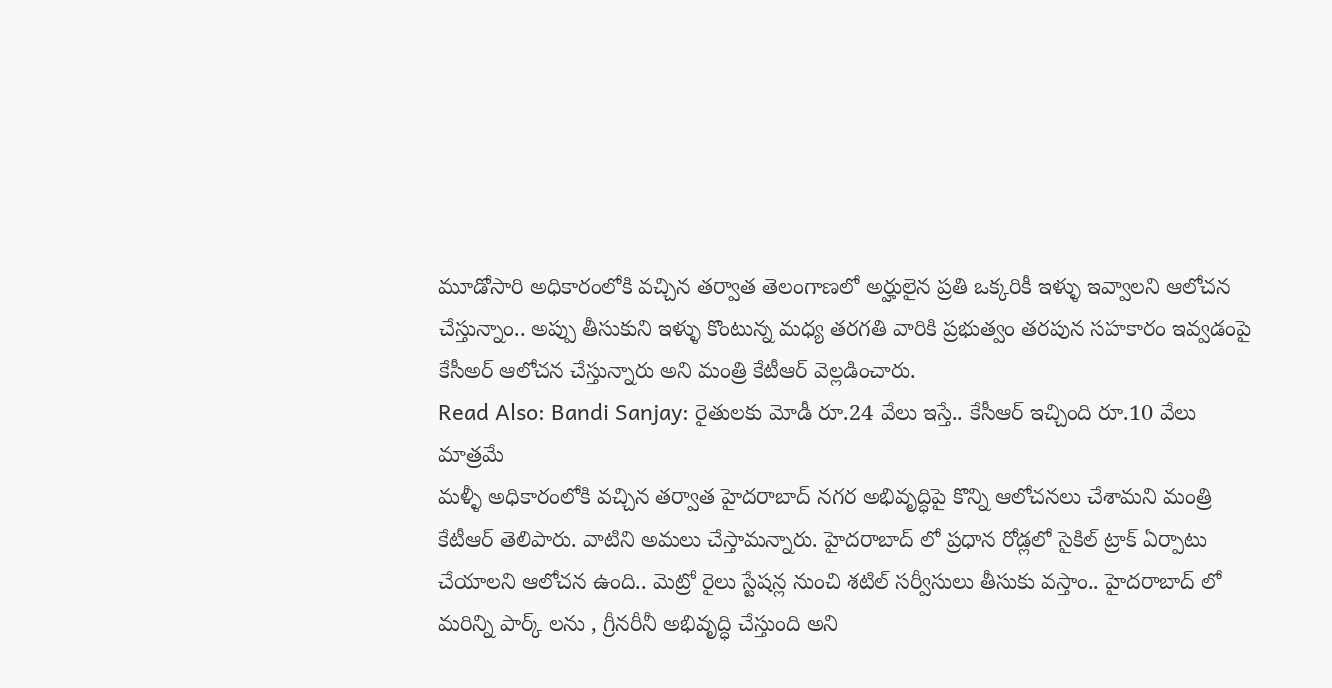మూడోసారి అధికారంలోకి వచ్చిన తర్వాత తెలంగాణలో అర్హులైన ప్రతి ఒక్కరికీ ఇళ్ళు ఇవ్వాలని ఆలోచన చేస్తున్నాం.. అప్పు తీసుకుని ఇళ్ళు కొంటున్న మధ్య తరగతి వారికి ప్రభుత్వం తరపున సహకారం ఇవ్వడంపై కేసీఅర్ ఆలోచన చేస్తున్నారు అని మంత్రి కేటీఆర్ వెల్లడించారు.
Read Also: Bandi Sanjay: రైతులకు మోడీ రూ.24 వేలు ఇస్తే.. కేసీఆర్ ఇచ్చింది రూ.10 వేలు మాత్రమే
మళ్ళీ అధికారంలోకి వచ్చిన తర్వాత హైదరాబాద్ నగర అభివృద్ధిపై కొన్ని ఆలోచనలు చేశామని మంత్రి కేటీఆర్ తెలిపారు. వాటిని అమలు చేస్తామన్నారు. హైదరాబాద్ లో ప్రధాన రోడ్లలో సైకిల్ ట్రాక్ ఏర్పాటు చేయాలని ఆలోచన ఉంది.. మెట్రో రైలు స్టేషన్ల నుంచి శటిల్ సర్వీసులు తీసుకు వస్తాం.. హైదరాబాద్ లో మరిన్ని పార్క్ లను , గ్రీనరీనీ అభివృద్ధి చేస్తుంది అని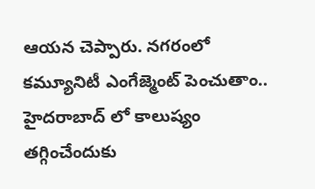ఆయన చెప్పారు. నగరంలో కమ్యూనిటీ ఎంగేజ్మెంట్ పెంచుతాం.. హైదరాబాద్ లో కాలుష్యం తగ్గించేందుకు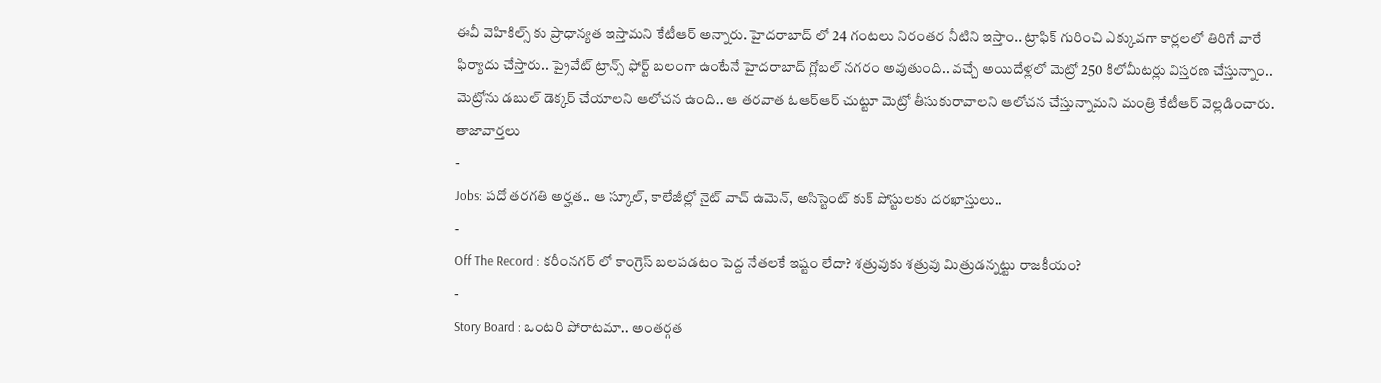ఈవీ వెహికిల్స్ కు ప్రాధాన్యత ఇస్తామని కేటీఆర్ అన్నారు. హైదరాబాద్ లో 24 గంటలు నిరంతర నీటిని ఇస్తాం.. ట్రాఫిక్ గురించి ఎక్కువగా కార్లలలో తిరిగే వారే ఫిర్యాదు చేస్తారు.. ప్రైవేట్ ట్రాన్స్ ఫోర్ట్ బలంగా ఉంటేనే హైదరాబాద్ గ్లోబల్ నగరం అవుతుంది.. వచ్చే అయిదేళ్లలో మెట్రో 250 కిలోమీటర్లు విస్తరణ చేస్తున్నాం.. మెట్రోను డబుల్ డెక్కర్ చేయాలని ఆలోచన ఉంది.. ఆ తరవాత ఓఆర్ఆర్ చుట్టూ మెట్రో తీసుకురావాలని ఆలోచన చేస్తున్నామని మంత్రి కేటీఆర్ వెల్లడించారు.
తాజావార్తలు
-
Jobs: పదో తరగతి అర్హత.. ఆ స్కూల్, కాలేజీల్లో నైట్ వాచ్ ఉమెన్, అసిస్టెంట్ కుక్ పోస్టులకు దరఖాస్తులు..
-
Off The Record : కరీంనగర్ లో కాంగ్రెస్ బలపడటం పెద్ద నేతలకే ఇష్టం లేదా? శత్రువుకు శత్రువు మిత్రుడన్నట్టు రాజకీయం?
-
Story Board : ఒంటరి పోరాటమా.. అంతర్గత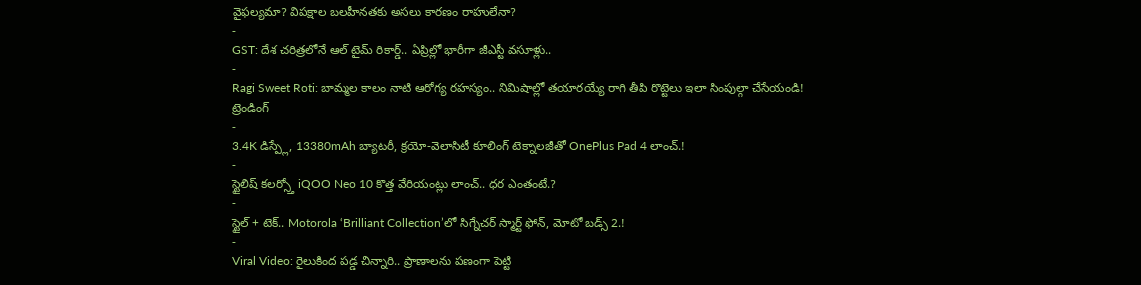వైఫల్యమా? విపక్షాల బలహీనతకు అసలు కారణం రాహులేనా?
-
GST: దేశ చరిత్రలోనే ఆల్ టైమ్ రికార్డ్.. ఏప్రిల్లో భారీగా జీఎస్టీ వసూళ్లు..
-
Ragi Sweet Roti: బామ్మల కాలం నాటి ఆరోగ్య రహస్యం.. నిమిషాల్లో తయారయ్యే రాగి తీపి రొట్టెలు ఇలా సింపుల్గా చేసేయండి!
ట్రెండింగ్
-
3.4K డిస్ప్లే, 13380mAh బ్యాటరీ, క్రయో-వెలాసిటీ కూలింగ్ టెక్నాలజీతో OnePlus Pad 4 లాంచ్.!
-
స్టైలిష్ కలర్స్తో iQOO Neo 10 కొత్త వేరియంట్లు లాంచ్.. ధర ఎంతంటే.?
-
స్టైల్ + టెక్.. Motorola ‘Brilliant Collection’లో సిగ్నేచర్ స్మార్ట్ ఫోన్, మోటో బడ్స్ 2.!
-
Viral Video: రైలుకింద పడ్డ చిన్నారి.. ప్రాణాలను పణంగా పెట్టి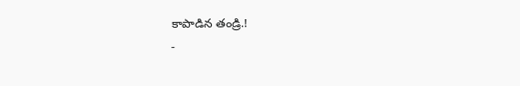కాపాడిన తండ్రి.!
-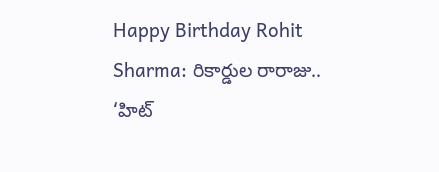Happy Birthday Rohit Sharma: రికార్డుల రారాజు.. ‘హిట్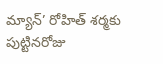మ్యాన్’ రోహిత్ శర్మకు పుట్టినరోజు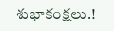శుభాకంక్షలు.!